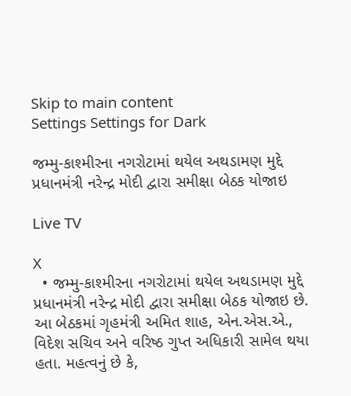Skip to main content
Settings Settings for Dark

જમ્મુ-કાશ્મીરના નગરોટામાં થયેલ અથડામણ મુદ્દે પ્રધાનમંત્રી નરેન્દ્ર મોદી દ્વારા સમીક્ષા બેઠક યોજાઇ

Live TV

X
  • જમ્મુ-કાશ્મીરના નગરોટામાં થયેલ અથડામણ મુદ્દે પ્રધાનમંત્રી નરેન્દ્ર મોદી દ્વારા સમીક્ષા બેઠક યોજાઇ છે. આ બેઠકમાં ગૃહમંત્રી અમિત શાહ, એન.એસ.એ., વિદેશ સચિવ અને વરિષ્ઠ ગુપ્ત અધિકારી સામેલ થયા હતા. મહત્વનું છે કે,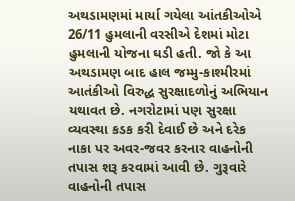અથડામણમાં માર્યા ગયેલા આંતકીઓએ 26/11 હુમલાની વરસીએ દેશમાં મોટા હુમલાની યોજના ઘડી હતી. જો કે આ અથડામણ બાદ હાલ જમ્મુ-કાશ્મીરમાં આતંકીઓ વિરુદ્ધ સુરક્ષાદળોનું અભિયાન યથાવત છે. નગરોટામાં પણ સુરક્ષા વ્યવસ્થા કડક કરી દેવાઈ છે અને દરેક નાકા પર અવર-જવર કરનાર વાહનોની તપાસ શરૂ કરવામાં આવી છે. ગુરૂવારે વાહનોની તપાસ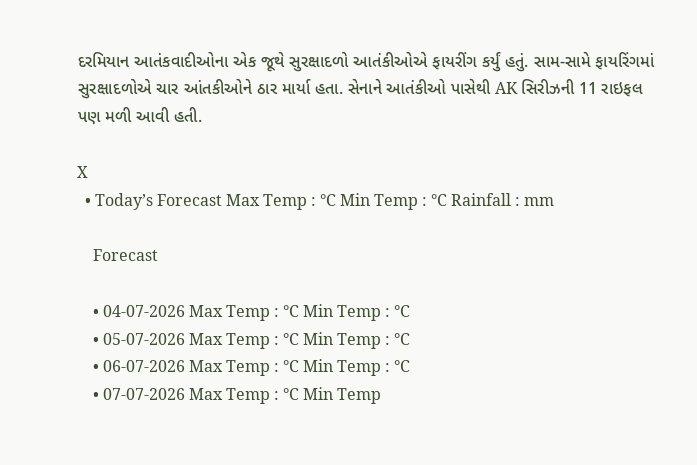દરમિયાન આતંકવાદીઓના એક જૂથે સુરક્ષાદળો આતંકીઓએ ફાયરીંગ કર્યું હતું. સામ-સામે ફાયરિંગમાં સુરક્ષાદળોએ ચાર આંતકીઓને ઠાર માર્યા હતા. સેનાને આતંકીઓ પાસેથી AK સિરીઝની 11 રાઇફલ પણ મળી આવી હતી.

X
  • Today’s Forecast Max Temp : °C Min Temp : °C Rainfall : mm

    Forecast

    • 04-07-2026 Max Temp : °C Min Temp : °C
    • 05-07-2026 Max Temp : °C Min Temp : °C
    • 06-07-2026 Max Temp : °C Min Temp : °C
    • 07-07-2026 Max Temp : °C Min Temp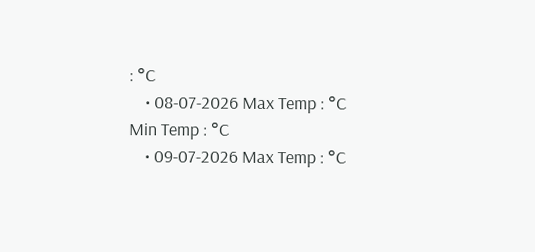: °C
    • 08-07-2026 Max Temp : °C Min Temp : °C
    • 09-07-2026 Max Temp : °C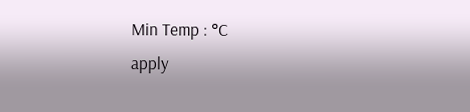Min Temp : °C
apply